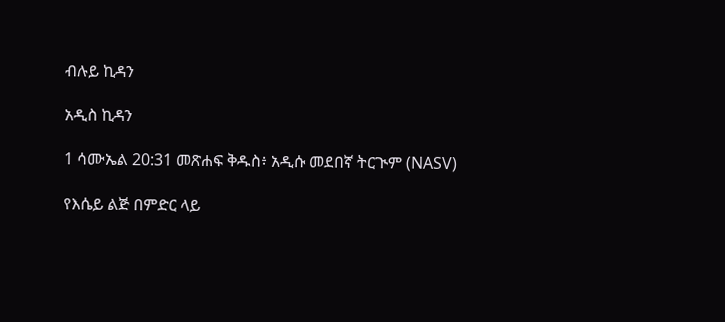ብሉይ ኪዳን

አዲስ ኪዳን

1 ሳሙኤል 20:31 መጽሐፍ ቅዱስ፥ አዲሱ መደበኛ ትርጒም (NASV)

የእሴይ ልጅ በምድር ላይ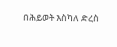በሕይወት እስካለ ድረስ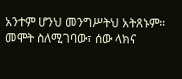አንተም ሆንህ መንግሥትህ አትጸኑም። መሞት ስለሚገባው፣ ሰው ላክና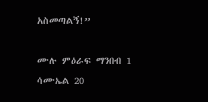አስመጣልኝ!”

ሙሉ ምዕራፍ ማንበብ 1 ሳሙኤል 20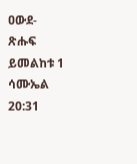ዐውደ-ጽሑፍ ይመልከቱ 1 ሳሙኤል 20:31